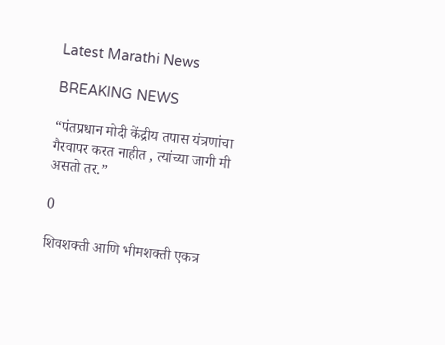Latest Marathi News

BREAKING NEWS

“पंतप्रधान मोदी केंद्रीय तपास यंत्रणांचा गैरवापर करत नाहीत , त्यांच्या जागी मी असतो तर.”

0

शिवशक्ती आणि भीमशक्ती एकत्र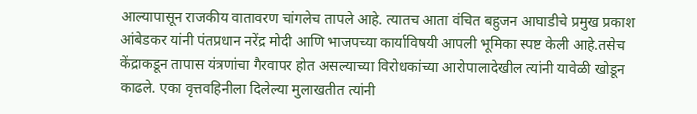आल्यापासून राजकीय वातावरण चांगलेच तापले आहे. त्यातच आता वंचित बहुजन आघाडीचे प्रमुख प्रकाश आंबेडकर यांनी पंतप्रधान नरेंद्र मोदी आणि भाजपच्या कार्याविषयी आपली भूमिका स्पष्ट केली आहे.तसेच केंद्राकडून तापास यंत्रणांचा गैरवापर होत असल्याच्या विरोधकांच्या आरोपालादेखील त्यांनी यावेळी खोडून काढले. एका वृत्तवहिनीला दिलेल्या मुलाखतीत त्यांनी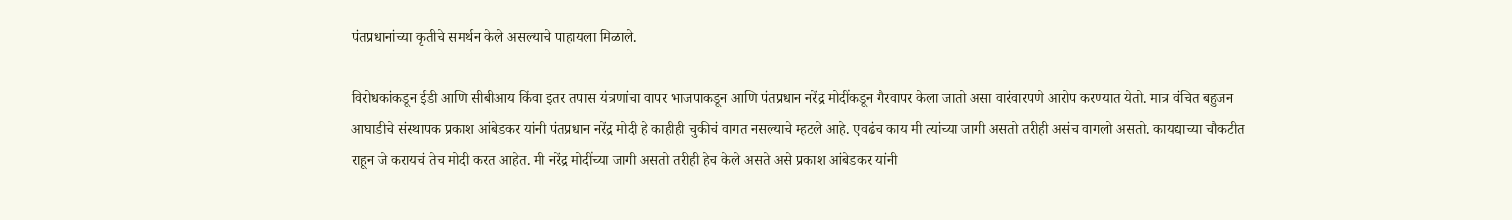पंतप्रधानांच्या कृतीचे समर्थन केले असल्याचे पाहायला मिळाले.

विरोधकांकडून ईडी आणि सीबीआय किंवा इतर तपास यंत्रणांचा वापर भाजपाकडून आणि पंतप्रधान नरेंद्र मोदींकडून गैरवापर केला जातो असा वारंवारपणे आरोप करण्यात येतो. मात्र वंचित बहुजन आघाडीचे संस्थापक प्रकाश आंबेडकर यांनी पंतप्रधान नरेंद्र मोदी हे काहीही चुकीचं वागत नसल्याचे म्हटले आहे. एवढंच काय मी त्यांच्या जागी असतो तरीही असंच वागलो असतो. कायद्याच्या चौकटीत राहून जे करायचं तेच मोदी करत आहेत. मी नरेंद्र मोदींच्या जागी असतो तरीही हेच केले असते असे प्रकाश आंबेडकर यांनी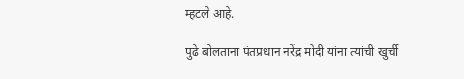म्हटले आहे.

पुढे बोलताना पंतप्रधान नरेंद्र मोदी यांना त्यांची खुर्ची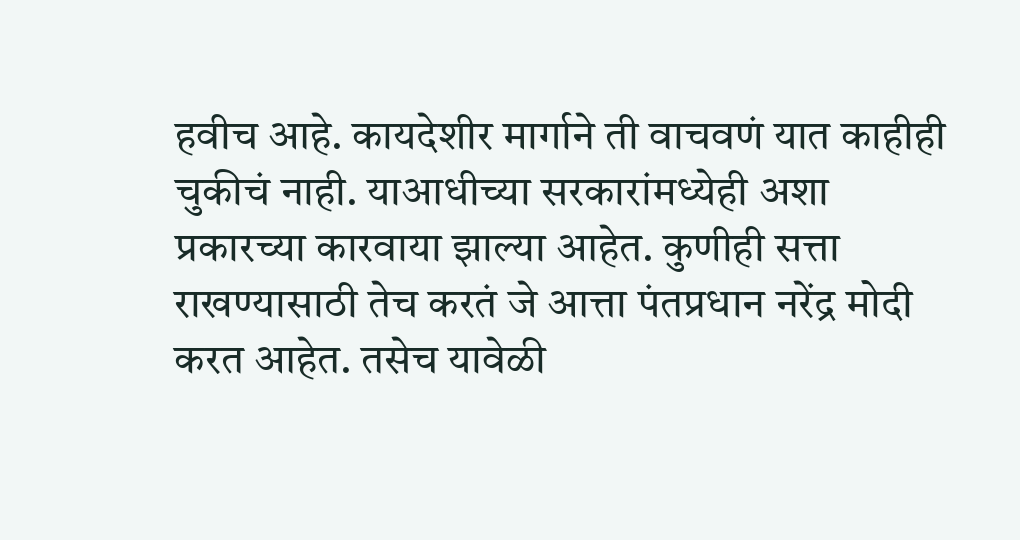हवीच आहे. कायदेशीर मार्गाने ती वाचवणं यात काहीही चुकीचं नाही. याआधीच्या सरकारांमध्येही अशा प्रकारच्या कारवाया झाल्या आहेत. कुणीही सत्ता राखण्यासाठी तेच करतं जे आत्ता पंतप्रधान नरेंद्र मोदी करत आहेत. तसेच यावेळी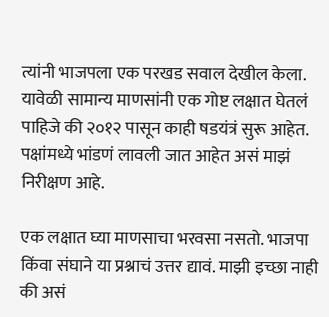त्यांनी भाजपला एक परखड सवाल देखील केला. यावेळी सामान्य माणसांनी एक गोष्ट लक्षात घेतलं पाहिजे की २०१२ पासून काही षडयंत्रं सुरू आहेत. पक्षांमध्ये भांडणं लावली जात आहेत असं माझं निरीक्षण आहे.

एक लक्षात घ्या माणसाचा भरवसा नसतो. भाजपा किंवा संघाने या प्रश्नाचं उत्तर द्यावं. माझी इच्छा नाही की असं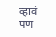व्हावं पण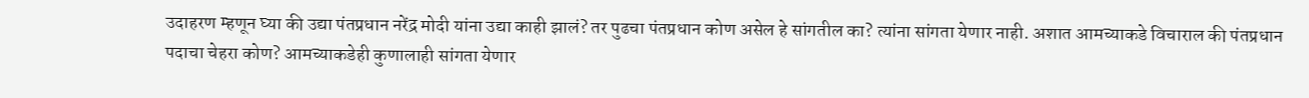उदाहरण म्हणून घ्या की उद्या पंतप्रधान नरेंद्र मोदी यांना उद्या काही झालं? तर पुढचा पंतप्रधान कोण असेल हे सांगतील का? त्यांना सांगता येणार नाही. अशात आमच्याकडे विचाराल की पंतप्रधान पदाचा चेहरा कोण? आमच्याकडेही कुणालाही सांगता येणार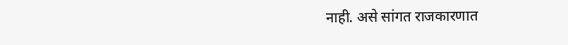नाही. असे सांगत राजकारणात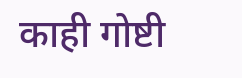काही गोष्टी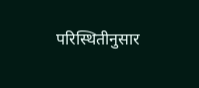परिस्थितीनुसार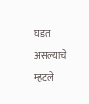घडत असल्याचे म्हटले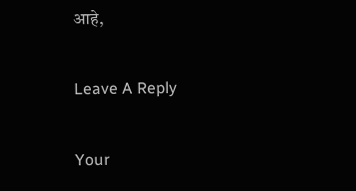आहे,

Leave A Reply

Your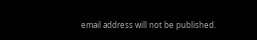email address will not be published.